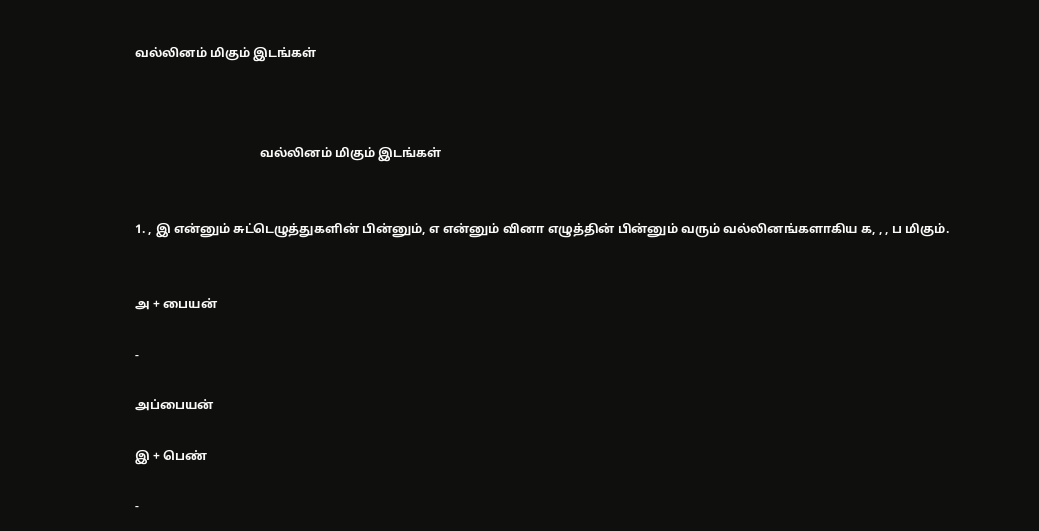வல்லினம் மிகும் இடங்கள்



                                        வல்லினம் மிகும் இடங்கள்


1. , இ என்னும் சுட்டெழுத்துகளின் பின்னும், எ என்னும் வினா எழுத்தின் பின்னும் வரும் வல்லினங்களாகிய க, , , ப மிகும்.


அ + பையன்

-

அப்பையன்

இ + பெண்

-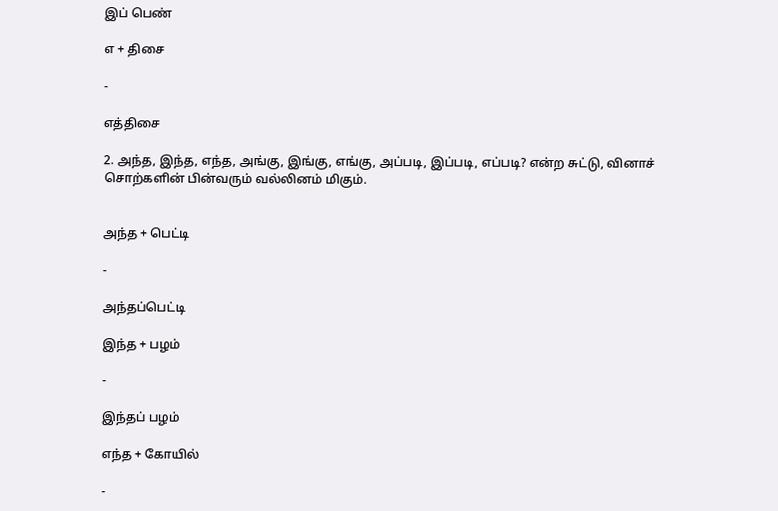இப் பெண்

எ + திசை

-

எத்திசை

2. அந்த, இந்த, எந்த, அங்கு, இங்கு, எங்கு, அப்படி, இப்படி, எப்படி? என்ற சுட்டு, வினாச் சொற்களின் பின்வரும் வல்லினம் மிகும்.


அந்த + பெட்டி

-

அந்தப்பெட்டி

இந்த + பழம்

-

இந்தப் பழம்

எந்த + கோயில்

-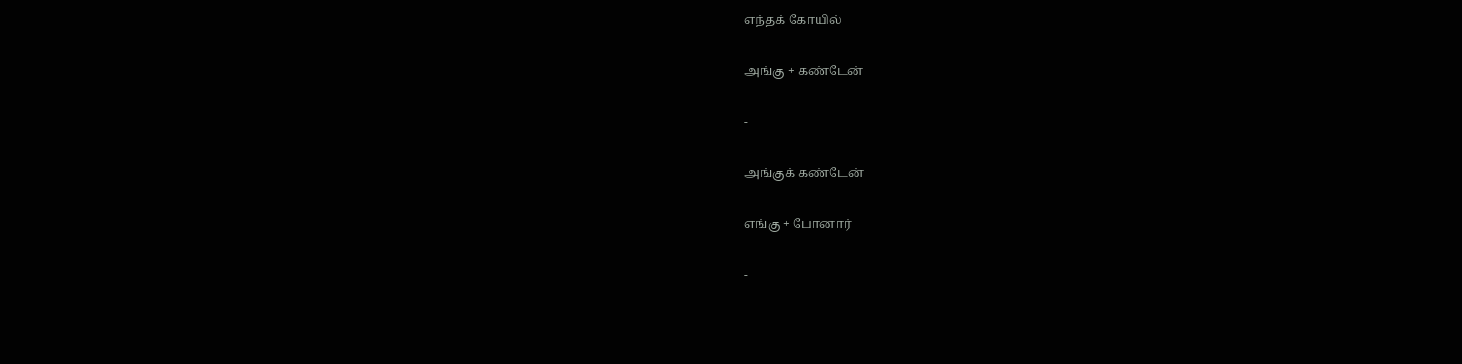எந்தக் கோயில்

அங்கு + கண்டேன்

-

அங்குக் கண்டேன்

எங்கு + போனார்

-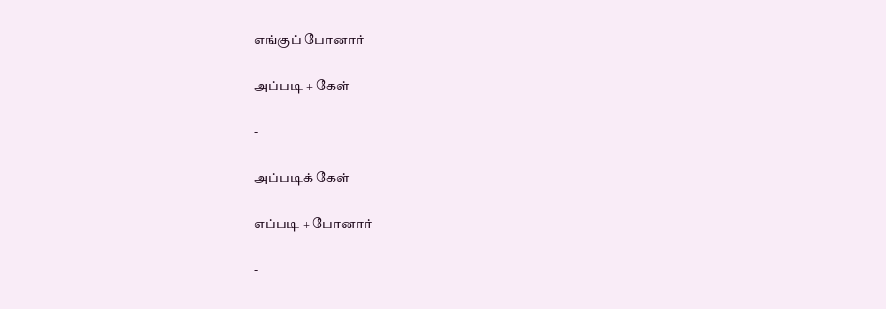எங்குப் போனார்

அப்படி + கேள்

-

அப்படிக் கேள்

எப்படி + போனார்

-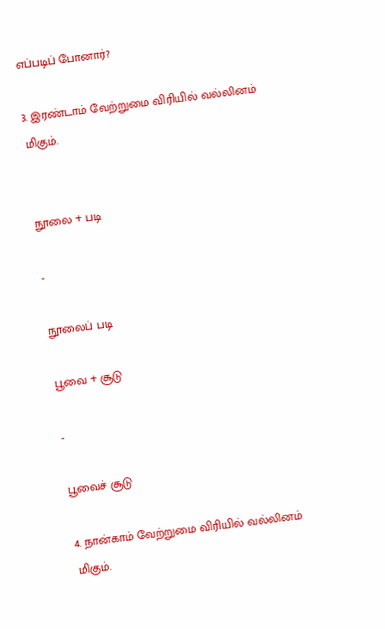எப்படிப் போனார்?

3. இரண்டாம் வேற்றுமை விரியில் வல்லினம் மிகும்.


நூலை + படி

-

நூலைப் படி

பூவை + சூடு

-

பூவைச் சூடு

4. நான்காம் வேற்றுமை விரியில் வல்லினம் மிகும்.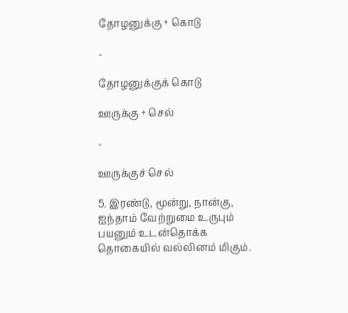தோழனுக்கு + கொடு

-

தோழனுக்குக் கொடு

ஊருக்கு + செல்

-

ஊருக்குச் செல்

5. இரண்டு, மூன்று, நான்கு, ஐந்தாம் வேற்றுமை உருபும் பயனும் உடன்தொக்க தொகையில் வல்லினம் மிகும்.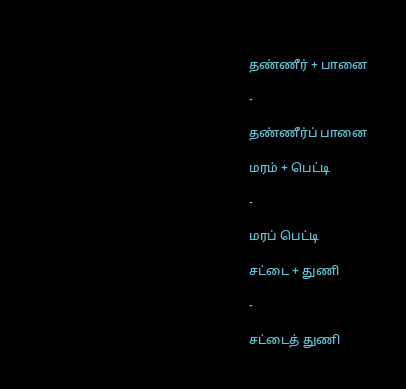தண்ணீர் + பானை

-

தண்ணீர்ப் பானை

மரம் + பெட்டி

-

மரப் பெட்டி

சட்டை + துணி

-

சட்டைத் துணி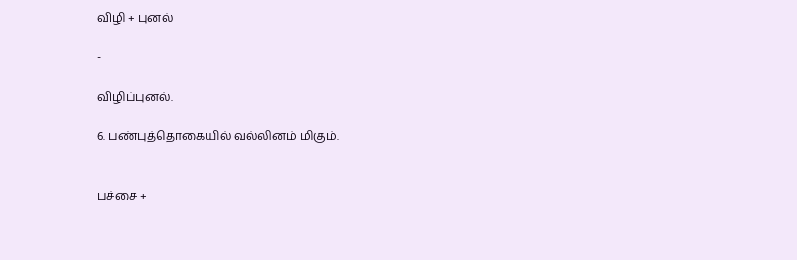விழி + புனல்

-

விழிப்புனல்.

6. பண்புத்தொகையில் வல்லினம் மிகும்.


பச்சை +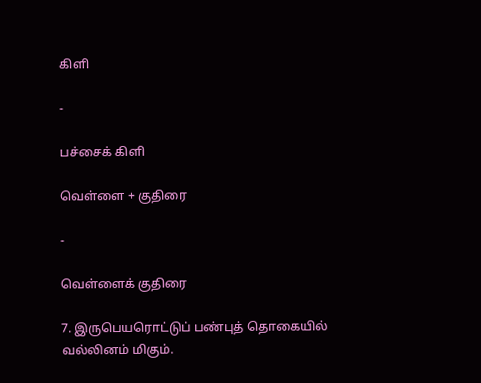கிளி

-

பச்சைக் கிளி

வெள்ளை + குதிரை

-

வெள்ளைக் குதிரை

7. இருபெயரொட்டுப் பண்புத் தொகையில் வல்லினம் மிகும்.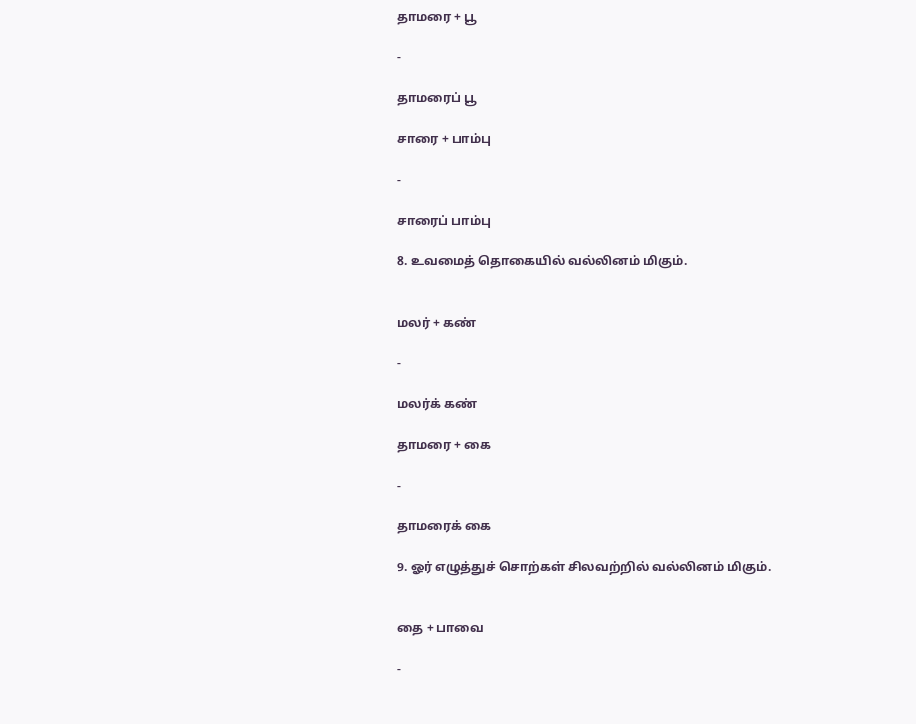தாமரை + பூ

-

தாமரைப் பூ

சாரை + பாம்பு

-

சாரைப் பாம்பு

8. உவமைத் தொகையில் வல்லினம் மிகும்.


மலர் + கண்

-

மலர்க் கண்

தாமரை + கை

-

தாமரைக் கை

9. ஓர் எழுத்துச் சொற்கள் சிலவற்றில் வல்லினம் மிகும்.


தை + பாவை

-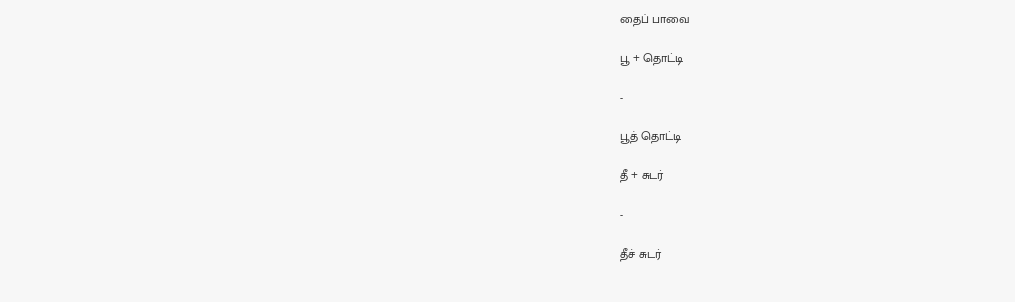தைப் பாவை

பூ + தொட்டி

-

பூத் தொட்டி

தீ + சுடர்

-

தீச் சுடர்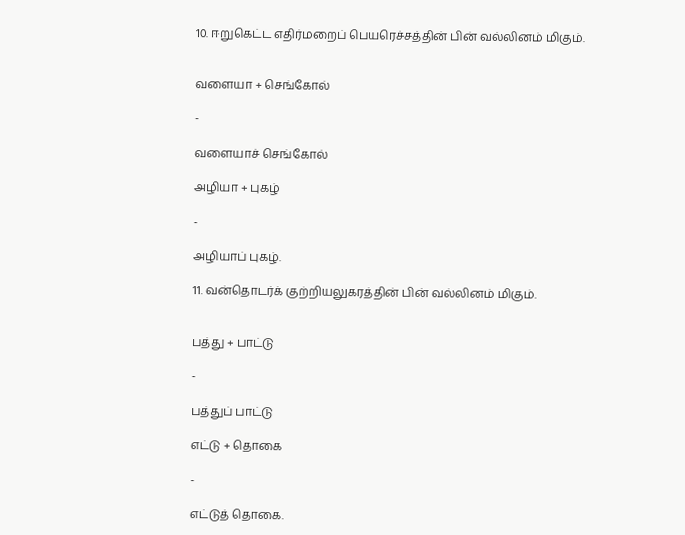10. ஈறுகெட்ட எதிர்மறைப் பெயரெச்சத்தின் பின் வல்லினம் மிகும்.


வளையா + செங்கோல்

-

வளையாச் செங்கோல்

அழியா + புகழ்

-

அழியாப் புகழ்.

11. வன்தொடர்க் குற்றியலுகரத்தின் பின் வல்லினம் மிகும்.


பத்து + பாட்டு

-

பத்துப் பாட்டு

எட்டு + தொகை

-

எட்டுத் தொகை.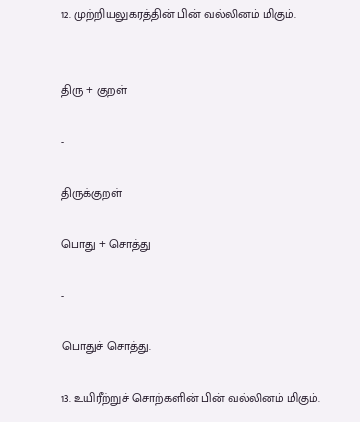12. முற்றியலுகரத்தின் பின் வல்லினம் மிகும்.


திரு + குறள்

-

திருக்குறள்

பொது + சொத்து

-

பொதுச் சொத்து.

13. உயிரீற்றுச் சொற்களின் பின் வல்லினம் மிகும்.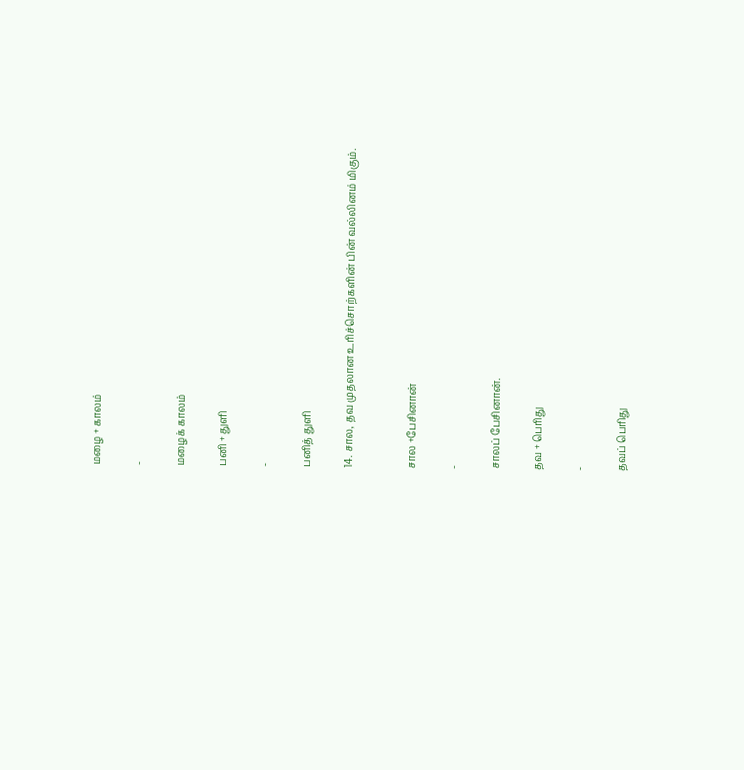மழை + காலம்

-

மழைக் காலம்

பனி + துளி

-

பனித் துளி

14. சால, தவ முதலான உரிச்சொற்களின் பின் வல்லினம் மிகும்.


சால +பேசினான்

-

சாலப் பேசினான்.

தவ + பெரிது

-

தவப் பெரிது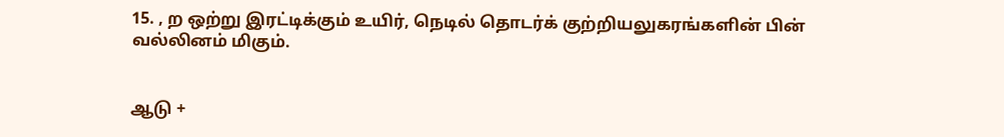15. , ற ஒற்று இரட்டிக்கும் உயிர், நெடில் தொடர்க் குற்றியலுகரங்களின் பின் வல்லினம் மிகும்.


ஆடு +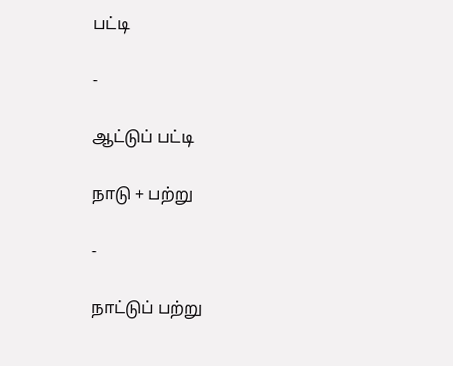பட்டி

-

ஆட்டுப் பட்டி

நாடு + பற்று

-

நாட்டுப் பற்று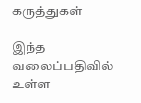கருத்துகள்

இந்த வலைப்பதிவில் உள்ள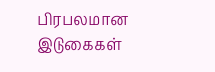பிரபலமான இடுகைகள்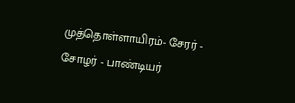முத்தொள்ளாயிரம்- சேரர் - சோழர் - பாண்டியர்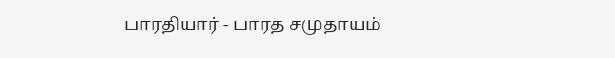பாரதியார் - பாரத சமுதாயம்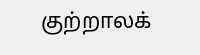குற்றாலக்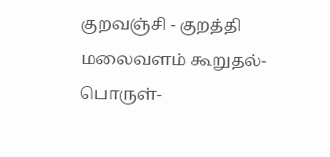குறவஞ்சி - குறத்தி மலைவளம் கூறுதல்- பொருள்-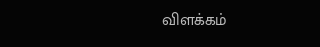விளக்கம்